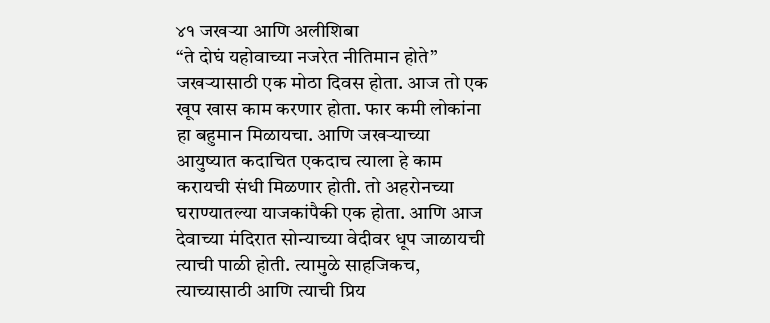४१ जखऱ्या आणि अलीशिबा
“ते दोघं यहोवाच्या नजरेत नीतिमान होते”
जखऱ्यासाठी एक मोठा दिवस होता. आज तो एक खूप खास काम करणार होता. फार कमी लोकांना हा बहुमान मिळायचा. आणि जखऱ्याच्या आयुष्यात कदाचित एकदाच त्याला हे काम करायची संधी मिळणार होती. तो अहरोनच्या घराण्यातल्या याजकांपैकी एक होता. आणि आज देवाच्या मंदिरात सोन्याच्या वेदीवर धूप जाळायची त्याची पाळी होती. त्यामुळे साहजिकच, त्याच्यासाठी आणि त्याची प्रिय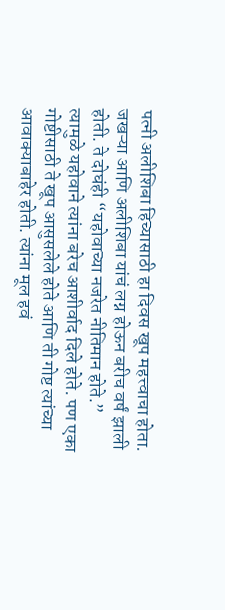पत्नी अलीशिबा हिच्यासाठी हा दिवस खूप महत्त्वाचा होता.
जखऱ्या आणि अलीशिबा यांचं लग्न होऊन बरीच वर्षं झाली होती. ते दोघंही “यहोवाच्या नजरेत नीतिमान होते.” त्यामुळे यहोवाने त्यांना बरेच आशीर्वाद दिले होते. पण एका गोष्टीसाठी ते खूप आसुसलेले होते आणि ती गोष्ट त्यांच्या आवाक्याबाहेर होती. त्यांना मूल हवं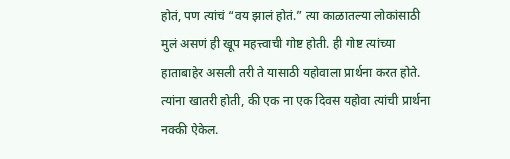होतं, पण त्यांचं “वय झालं होतं.” त्या काळातल्या लोकांसाठी मुलं असणं ही खूप महत्त्वाची गोष्ट होती. ही गोष्ट त्यांच्या हाताबाहेर असली तरी ते यासाठी यहोवाला प्रार्थना करत होते. त्यांना खातरी होती, की एक ना एक दिवस यहोवा त्यांची प्रार्थना नक्की ऐकेल.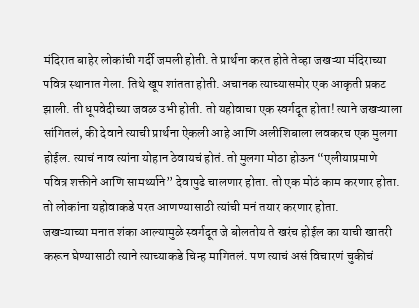मंदिरात बाहेर लोकांची गर्दी जमली होती. ते प्रार्थना करत होते तेव्हा जखऱ्या मंदिराच्या पवित्र स्थानात गेला. तिथे खूप शांतता होती. अचानक त्याच्यासमोर एक आकृती प्रकट झाली. ती धूपवेदीच्या जवळ उभी होती. तो यहोवाचा एक स्वर्गदूत होता! त्याने जखऱ्याला सांगितलं, की देवाने त्याची प्रार्थना ऐकली आहे आणि अलीशिबाला लवकरच एक मुलगा होईल. त्याचं नाव त्यांना योहान ठेवायचं होतं. तो मुलगा मोठा होऊन “एलीयाप्रमाणे पवित्र शक्तीने आणि सामर्थ्याने” देवापुढे चालणार होता. तो एक मोठं काम करणार होता. तो लोकांना यहोवाकडे परत आणण्यासाठी त्यांची मनं तयार करणार होता.
जखऱ्याच्या मनात शंका आल्यामुळे स्वर्गदूत जे बोलतोय ते खरंच होईल का याची खातरी करून घेण्यासाठी त्याने त्याच्याकडे चिन्ह मागितलं. पण त्याचं असं विचारणं चुकीचं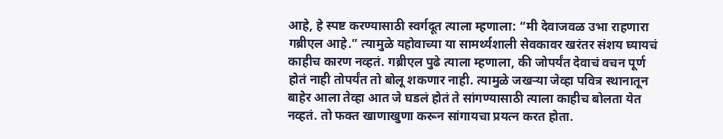आहे, हे स्पष्ट करण्यासाठी स्वर्गदूत त्याला म्हणाला: “मी देवाजवळ उभा राहणारा गब्रीएल आहे.” त्यामुळे यहोवाच्या या सामर्थ्यशाली सेवकावर खरंतर संशय घ्यायचं काहीच कारण नव्हतं. गब्रीएल पुढे त्याला म्हणाला, की जोपर्यंत देवाचं वचन पूर्ण होतं नाही तोपर्यंत तो बोलू शकणार नाही. त्यामुळे जखऱ्या जेव्हा पवित्र स्थानातून बाहेर आला तेव्हा आत जे घडलं होतं ते सांगण्यासाठी त्याला काहीच बोलता येत नव्हतं. तो फक्त खाणाखुणा करून सांगायचा प्रयत्न करत होता.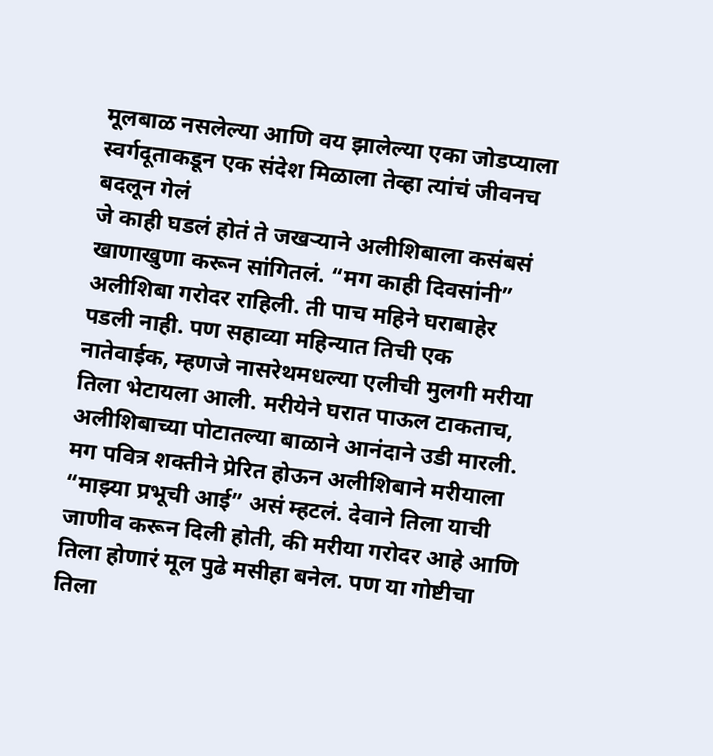मूलबाळ नसलेल्या आणि वय झालेल्या एका जोडप्याला स्वर्गदूताकडून एक संदेश मिळाला तेव्हा त्यांचं जीवनच बदलून गेलं
जे काही घडलं होतं ते जखऱ्याने अलीशिबाला कसंबसं खाणाखुणा करून सांगितलं. “मग काही दिवसांनी” अलीशिबा गरोदर राहिली. ती पाच महिने घराबाहेर पडली नाही. पण सहाव्या महिन्यात तिची एक नातेवाईक, म्हणजे नासरेथमधल्या एलीची मुलगी मरीया तिला भेटायला आली. मरीयेने घरात पाऊल टाकताच, अलीशिबाच्या पोटातल्या बाळाने आनंदाने उडी मारली. मग पवित्र शक्तीने प्रेरित होऊन अलीशिबाने मरीयाला “माझ्या प्रभूची आई” असं म्हटलं. देवाने तिला याची जाणीव करून दिली होती, की मरीया गरोदर आहे आणि तिला होणारं मूल पुढे मसीहा बनेल. पण या गोष्टीचा तिला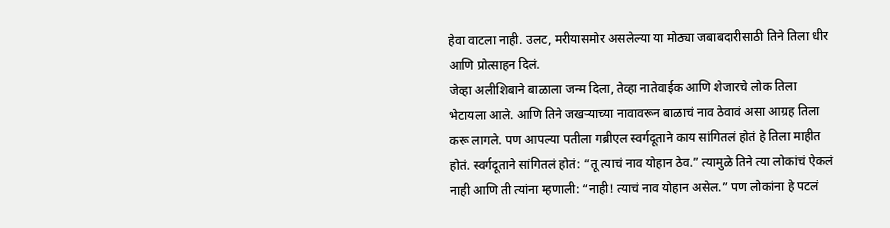हेवा वाटला नाही. उलट, मरीयासमोर असलेल्या या मोठ्या जबाबदारीसाठी तिने तिला धीर आणि प्रोत्साहन दिलं.
जेव्हा अलीशिबाने बाळाला जन्म दिला, तेव्हा नातेवाईक आणि शेजारचे लोक तिला भेटायला आले. आणि तिने जखऱ्याच्या नावावरून बाळाचं नाव ठेवावं असा आग्रह तिला करू लागले. पण आपल्या पतीला गब्रीएल स्वर्गदूताने काय सांगितलं होतं हे तिला माहीत होतं. स्वर्गदूताने सांगितलं होतं: “तू त्याचं नाव योहान ठेव.” त्यामुळे तिने त्या लोकांचं ऐकलं नाही आणि ती त्यांना म्हणाली: “नाही! त्याचं नाव योहान असेल.” पण लोकांना हे पटलं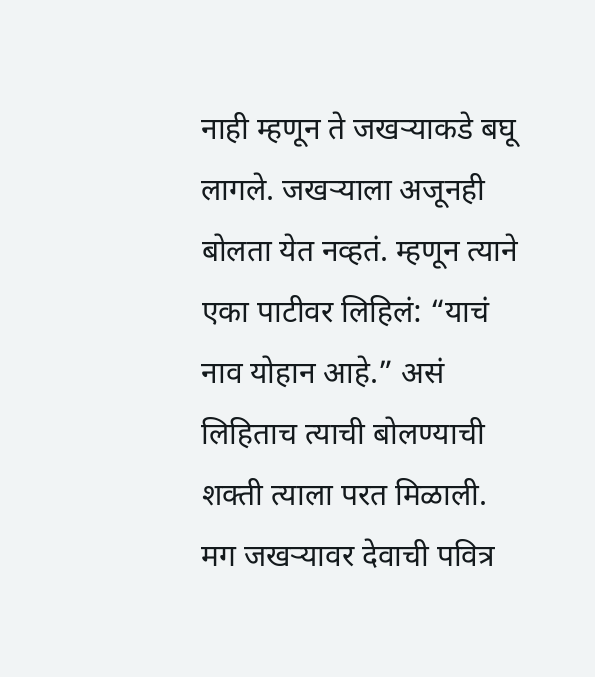नाही म्हणून ते जखऱ्याकडे बघू लागले. जखऱ्याला अजूनही बोलता येत नव्हतं. म्हणून त्याने एका पाटीवर लिहिलं: “याचं नाव योहान आहे.” असं लिहिताच त्याची बोलण्याची शक्ती त्याला परत मिळाली.
मग जखऱ्यावर देवाची पवित्र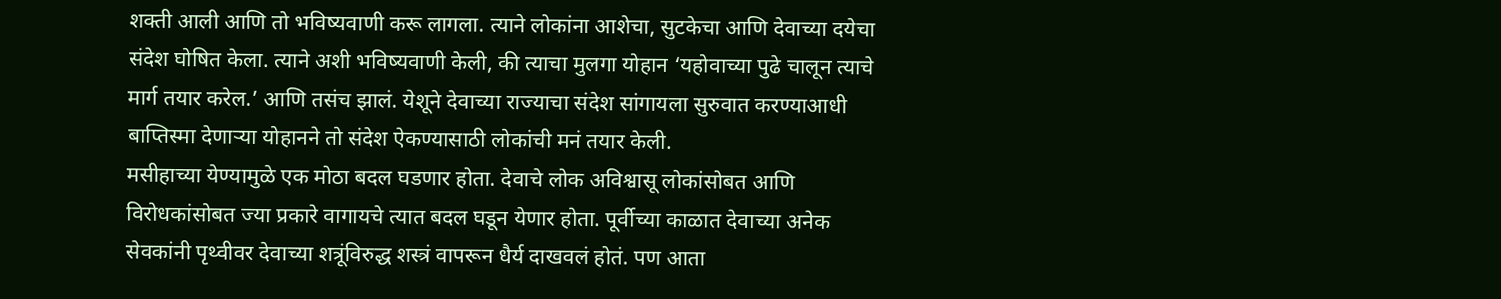शक्ती आली आणि तो भविष्यवाणी करू लागला. त्याने लोकांना आशेचा, सुटकेचा आणि देवाच्या दयेचा संदेश घोषित केला. त्याने अशी भविष्यवाणी केली, की त्याचा मुलगा योहान ‘यहोवाच्या पुढे चालून त्याचे मार्ग तयार करेल.’ आणि तसंच झालं. येशूने देवाच्या राज्याचा संदेश सांगायला सुरुवात करण्याआधी बाप्तिस्मा देणाऱ्या योहानने तो संदेश ऐकण्यासाठी लोकांची मनं तयार केली.
मसीहाच्या येण्यामुळे एक मोठा बदल घडणार होता. देवाचे लोक अविश्वासू लोकांसोबत आणि विरोधकांसोबत ज्या प्रकारे वागायचे त्यात बदल घडून येणार होता. पूर्वीच्या काळात देवाच्या अनेक सेवकांनी पृथ्वीवर देवाच्या शत्रूंविरुद्ध शस्त्रं वापरून धैर्य दाखवलं होतं. पण आता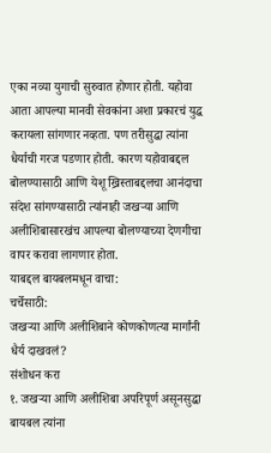एका नव्या युगाची सुरुवात होणार होती. यहोवा आता आपल्या मानवी सेवकांना अशा प्रकारचं युद्ध करायला सांगणार नव्हता. पण तरीसुद्धा त्यांना धैर्याची गरज पडणार होती. कारण यहोवाबद्दल बोलण्यासाठी आणि येशू ख्रिस्ताबद्दलचा आनंदाचा संदेश सांगण्यासाठी त्यांनाही जखऱ्या आणि अलीशिबासारखंच आपल्या बोलण्याच्या देणगीचा वापर करावा लागणार होता.
याबद्दल बायबलमधून वाचा:
चर्चेसाठी:
जखऱ्या आणि अलीशिबाने कोणकोणत्या मार्गांनी धैर्य दाखवलं?
संशोधन करा
१. जखऱ्या आणि अलीशिबा अपरिपूर्ण असूनसुद्धा बायबल त्यांना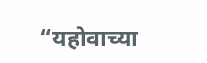“यहोवाच्या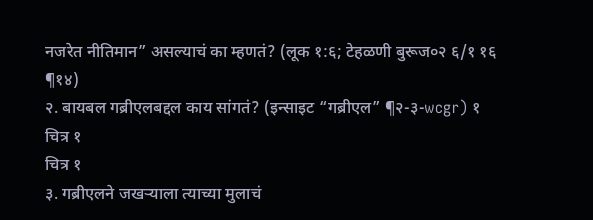नजरेत नीतिमान” असल्याचं का म्हणतं? (लूक १:६; टेहळणी बुरूज०२ ६/१ १६ ¶१४)
२. बायबल गब्रीएलबद्दल काय सांगतं? (इन्साइट “गब्रीएल” ¶२-३-wcgr) १
चित्र १
चित्र १
३. गब्रीएलने जखऱ्याला त्याच्या मुलाचं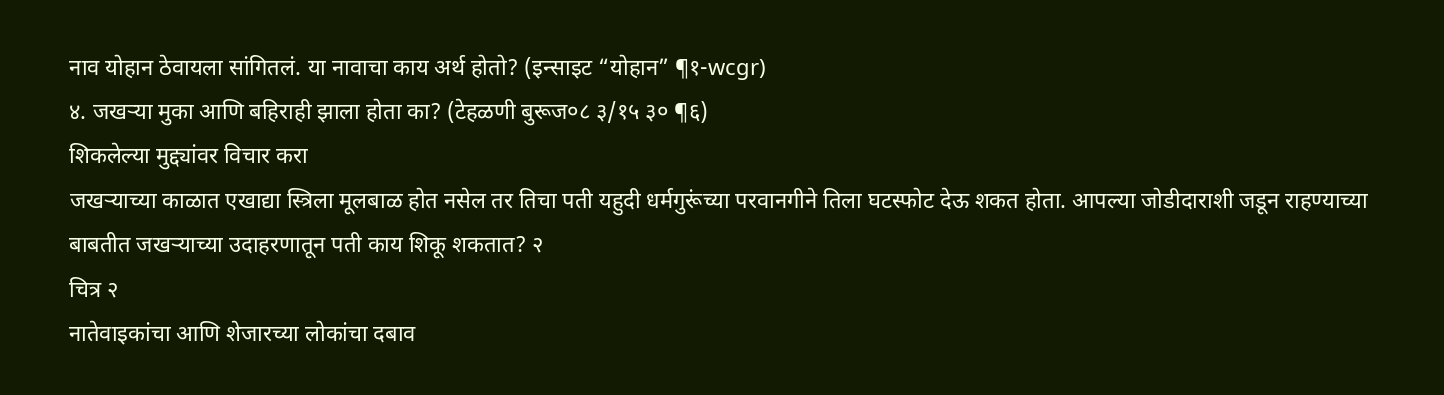नाव योहान ठेवायला सांगितलं. या नावाचा काय अर्थ होतो? (इन्साइट “योहान” ¶१-wcgr)
४. जखऱ्या मुका आणि बहिराही झाला होता का? (टेहळणी बुरूज०८ ३/१५ ३० ¶६)
शिकलेल्या मुद्द्यांवर विचार करा
जखऱ्याच्या काळात एखाद्या स्त्रिला मूलबाळ होत नसेल तर तिचा पती यहुदी धर्मगुरूंच्या परवानगीने तिला घटस्फोट देऊ शकत होता. आपल्या जोडीदाराशी जडून राहण्याच्या बाबतीत जखऱ्याच्या उदाहरणातून पती काय शिकू शकतात? २
चित्र २
नातेवाइकांचा आणि शेजारच्या लोकांचा दबाव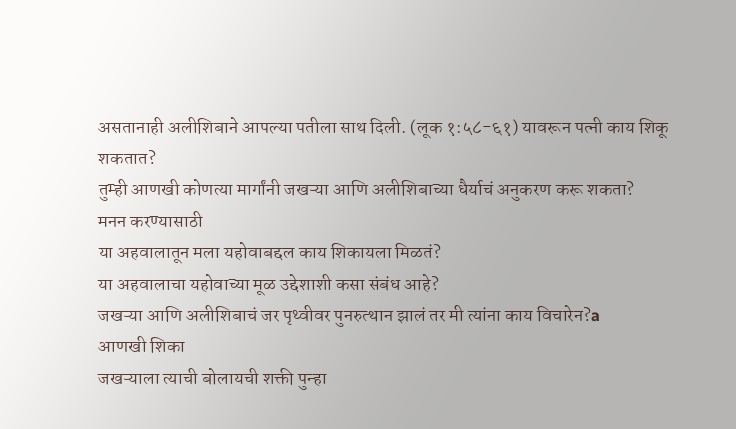असतानाही अलीशिबाने आपल्या पतीला साथ दिली. (लूक १:५८-६१) यावरून पत्नी काय शिकू शकतात?
तुम्ही आणखी कोणत्या मार्गांनी जखऱ्या आणि अलीशिबाच्या धैर्याचं अनुकरण करू शकता?
मनन करण्यासाठी
या अहवालातून मला यहोवाबद्दल काय शिकायला मिळतं?
या अहवालाचा यहोवाच्या मूळ उद्देशाशी कसा संबंध आहे?
जखऱ्या आणि अलीशिबाचं जर पृथ्वीवर पुनरुत्थान झालं तर मी त्यांना काय विचारेन?a
आणखी शिका
जखऱ्याला त्याची बोलायची शक्ती पुन्हा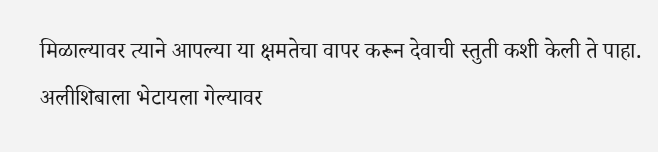मिळाल्यावर त्याने आपल्या या क्षमतेचा वापर करून देवाची स्तुती कशी केली ते पाहा.
अलीशिबाला भेटायला गेल्यावर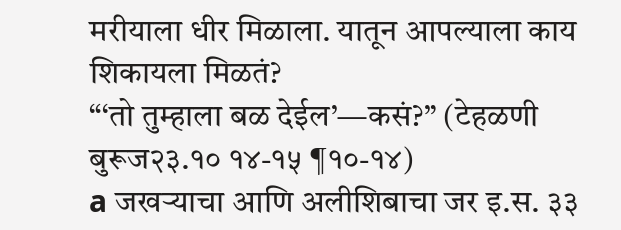मरीयाला धीर मिळाला. यातून आपल्याला काय शिकायला मिळतं?
“‘तो तुम्हाला बळ देईल’—कसं?” (टेहळणी बुरूज२३.१० १४-१५ ¶१०-१४)
a जखऱ्याचा आणि अलीशिबाचा जर इ.स. ३३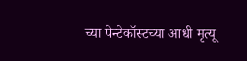च्या पेन्टेकॉस्टच्या आधी मृत्यू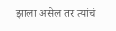झाला असेल तर त्यांचं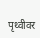पृथ्वीवर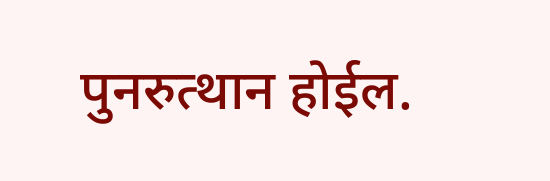पुनरुत्थान होईल.